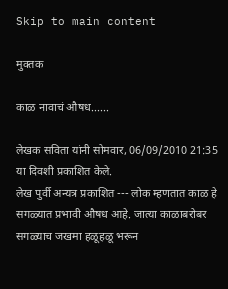Skip to main content

मुक्तक

काळ नावाचं औषध......

लेखक सविता यांनी सोमवार, 06/09/2010 21:35 या दिवशी प्रकाशित केले.
लेख पुर्वी अन्यत्र प्रकाशित --- लोक म्हणतात काळ हे सगळ्यात प्रभावी औषध आहे. जात्या काळाबरोबर सगळ्याच जखमा हळूहळू भरून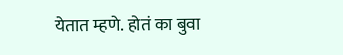येतात म्हणे. होतं का बुवा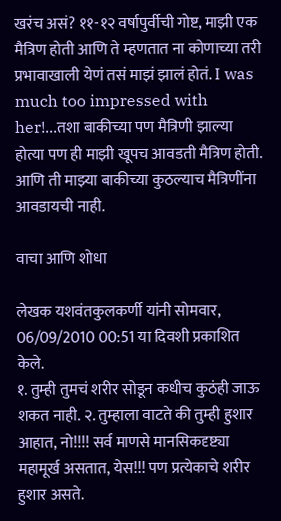खरंच असं? ११-१२ वर्षापुर्वीची गोष्ट, माझी एक मैत्रिण होती आणि ते म्हणतात ना कोणाच्या तरी प्रभावाखाली येणं तसं माझं झालं होतं. I was much too impressed with her!...तशा बाकीच्या पण मैत्रिणी झाल्या होत्या पण ही माझी खूपच आवडती मैत्रिण होती. आणि ती माझ्या बाकीच्या कुठल्याच मैत्रिणींना आवडायची नाही.

वाचा आणि शोधा

लेखक यशवंतकुलकर्णी यांनी सोमवार, 06/09/2010 00:51 या दिवशी प्रकाशित केले.
१. तुम्ही तुमचं शरीर सोडून कधीच कुठंही जाऊ शकत नाही. २. तुम्हाला वाटते की तुम्ही हुशार आहात, नो!!!! सर्व माणसे मानसिकदृष्ट्या महामूर्ख असतात, येस!!! पण प्रत्येकाचे शरीर हुशार असते.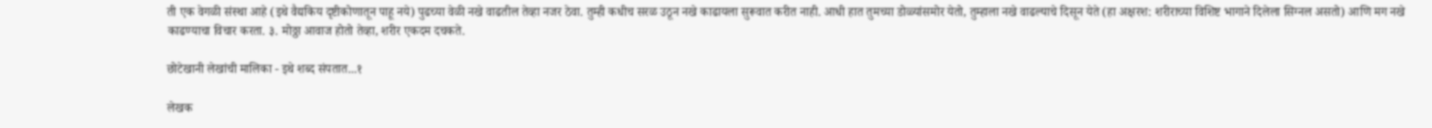ती एक वेगळी संस्था आहे (इथे वैद्यकिय दृष्टीकोणातून पाहू नये) पुढच्या वेळी नखे वाढतील तेव्हा नजर ठेवा. तुम्ही कधीच सरळ उठून नखे काढायला सुरूवात करीत नाही. आधी हात तुमच्या डोळ्यांसमोर येतो, तुम्हाला नखे वाढल्याचे दिसून येते (हा अक्षरश: शरीराच्या विशिष्ट भागाने दिलेला सिग्नल असतो) आणि मग नखे काढण्याचा विचार करता. ३. मोठ्ठा आवाज होतो तेव्हा, शरीर एकदम दचकते.

छोटेखानी लेखांची मालिका - इथे शब्द संपतात...१

लेखक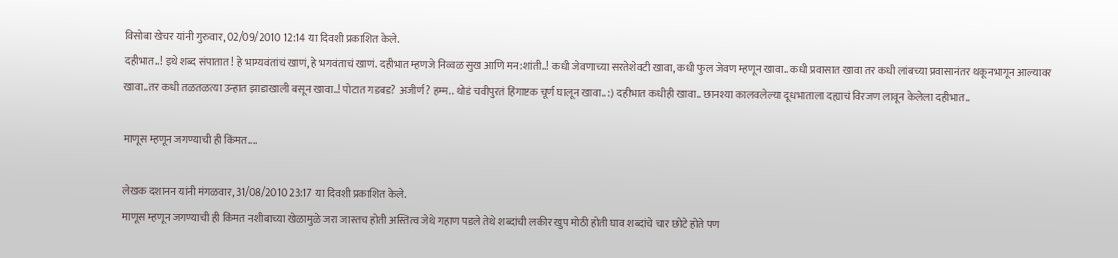विसोबा खेचर यांनी गुरुवार, 02/09/2010 12:14 या दिवशी प्रकाशित केले.
दहीभात..! इथे शब्द संपातात! हे भाग्यवंतांचं खाणं, हे भगवंताचं खाणं. दहीभात म्हणजे निव्वळ सुख आणि मन:शांती..! कधी जेवणाच्या सरतेशेवटी खावा, कधी फुल जेवण म्हणून खावा.. कधी प्रवासात खावा तर कधी लांबच्या प्रवासानंतर थकूनभागून आल्यावर खावा..तर कधी तळतळत्या उन्हात झाडाखाली बसून खावा..! पोटात गडबड? अजीर्ण? हम्म.. थोडं चवीपुरतं हिंगाष्टक चूर्ण घालून खावा.. :) दहीभात कधीही खावा.. छानश्या कालवलेल्या दूधभाताला दह्याचं विरजण लावून केलेला दहीभात..

माणूस म्हणून जगण्याची ही किंमत....

लेखक दशानन यांनी मंगळवार, 31/08/2010 23:17 या दिवशी प्रकाशित केले.
माणूस म्हणून जगण्याची ही किंमत नशीबाच्या खेळामुळे जरा जास्तच होती अस्तित्व जेथे गहाण पडले तेथे शब्दांची लकीर खुप मोठी होती घाव शब्दांचे चार छोटे होते पण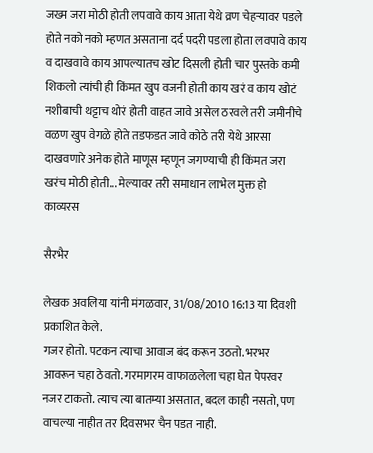जख्म जरा मोठी होती लपवावे काय आता येथे व्रण चेहर्‍यावर पडले होते नको नको म्हणत असताना दर्द पदरी पडला होता लवपावे काय व दाखवावे काय आपल्यातच खोट दिसली होती चार पुस्तके कमी शिकलो त्यांची ही किंमत खुप वजनी होती काय खरं व काय खोटं नशीबाची थट्टाच थोरं होती वाहत जावे असेल ठरवले तरी जमीनीचे वळण खुप वेगळे होते तडफडत जावे कोठे तरी येथे आरसा दाखवणारे अनेक होते माणूस म्हणून जगण्याची ही किंमत जरा खरंच मोठी होती... मेल्यावर तरी समाधान लाभेल मुक्त हो
काव्यरस

सैरभैर

लेखक अवलिया यांनी मंगळवार, 31/08/2010 16:13 या दिवशी प्रकाशित केले.
गजर होतो. पटकन त्याचा आवाज बंद करून उठतो. भरभर आवरून चहा ठेवतो. गरमागरम वाफाळलेला चहा घेत पेपरवर नजर टाकतो. त्याच त्या बातम्या असतात, बदल काही नसतो, पण वाचल्या नाहीत तर दिवसभर चैन पडत नाही.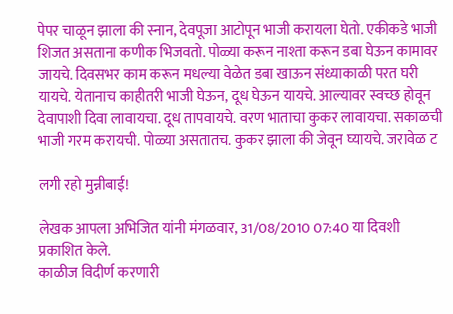पेपर चाळून झाला की स्नान, देवपूजा आटोपून भाजी करायला घेतो. एकीकडे भाजी शिजत असताना कणीक भिजवतो. पोळ्या करून नाश्ता करून डबा घेऊन कामावर जायचे. दिवसभर काम करून मधल्या वेळेत डबा खाऊन संध्याकाळी परत घरी यायचे. येतानाच काहीतरी भाजी घेऊन, दूध घेऊन यायचे. आल्यावर स्वच्छ होवून देवापाशी दिवा लावायचा. दूध तापवायचे. वरण भाताचा कुकर लावायचा. सकाळची भाजी गरम करायची. पोळ्या असतातच. कुकर झाला की जेवून घ्यायचे. जरावेळ ट

लगी रहो मुन्नीबाई!

लेखक आपला अभिजित यांनी मंगळवार, 31/08/2010 07:40 या दिवशी प्रकाशित केले.
काळीज विदीर्ण करणारी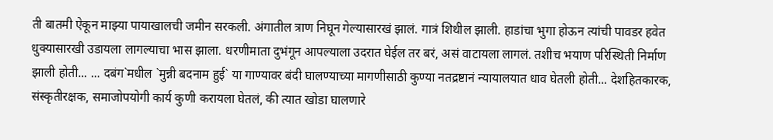ती बातमी ऐकून माझ्या पायाखालची जमीन सरकली. अंगातील त्राण निघून गेल्यासारखं झालं. गात्रं शिथील झाली. हाडांचा भुगा होऊन त्यांची पावडर हवेत धुक्यासारखी उडायला लागल्याचा भास झाला. धरणीमाता दुभंगून आपल्याला उदरात घेईल तर बरं, असं वाटायला लागलं. तशीच भयाण परिस्थिती निर्माण झाली होती... ... दबंग`मधील `मुन्नी बदनाम हुई` या गाण्यावर बंदी घालण्याच्या मागणीसाठी कुण्या नतद्रष्टानं न्यायालयात धाव घेतली होती... देशहितकारक, संस्कृतीरक्षक, समाजोपयोगी कार्य कुणी करायला घेतलं, की त्यात खोडा घालणारे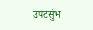उपटसुंभ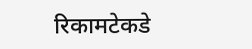रिकामटेकडे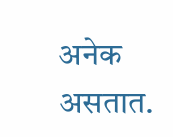अनेक असतात.